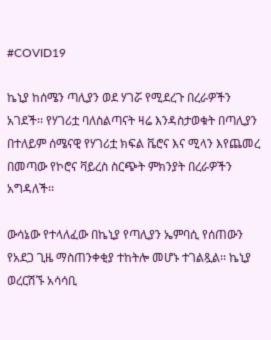#COVID19

ኬኒያ ከሰሜን ጣሊያን ወደ ሃገሯ የሚደረጉ በረራዎችን አገደች፡፡ የሃገሪቷ ባለስልጣናት ዛሬ እንዳስታወቁት በጣሊያን በተለይም ሰሜናዊ የሃገሪቷ ክፍል ቬሮና እና ሚላን እየጨመረ በመጣው የኮሮና ቫይረስ ስርጭት ምክንያት በረራዎችን አግዳለች፡፡

ውሳኔው የተላለፈው በኬኒያ የጣሊያን ኤምባሲ የሰጠውን የአደጋ ጊዜ ማስጠንቀቂያ ተከትሎ መሆኑ ተገልጿል፡፡ ኬኒያ ወረርሽኙ አሳሳቢ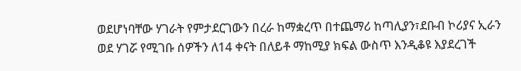ወደሆነባቸው ሃገራት የምታደርገውን በረራ ከማቋረጥ በተጨማሪ ከጣሊያን፣ደቡብ ኮሪያና ኢራን ወደ ሃገሯ የሚገቡ ሰዎችን ለ14 ቀናት በለይቶ ማከሚያ ክፍል ውስጥ እንዲቆዩ እያደረገች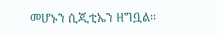መሆኑን ሲጂቲኤን ዘግቧል፡፡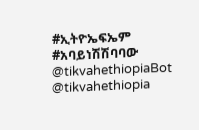#ኢትዮኤፍኤም #አባይነሽሽባባው
@tikvahethiopiaBot @tikvahethiopia